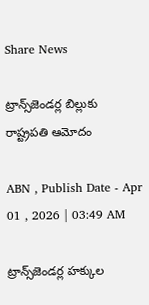Share News

ట్రాన్స్‌జెండర్ల బిల్లుకు రాష్ట్రపతి ఆమోదం

ABN , Publish Date - Apr 01 , 2026 | 03:49 AM

ట్రాన్స్‌జెండర్ల హక్కుల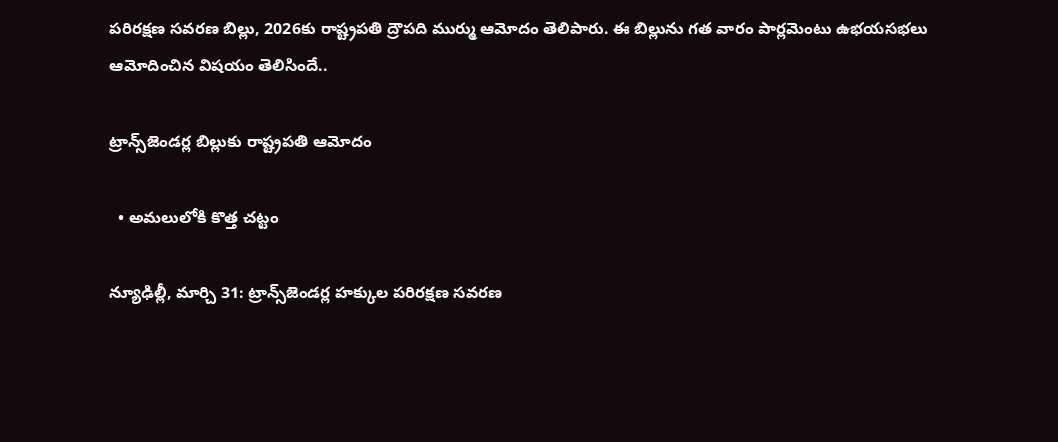పరిరక్షణ సవరణ బిల్లు, 2026కు రాష్ట్రపతి ద్రౌపది ముర్ము ఆమోదం తెలిపారు. ఈ బిల్లును గత వారం పార్లమెంటు ఉభయసభలు ఆమోదించిన విషయం తెలిసిందే..

ట్రాన్స్‌జెండర్ల బిల్లుకు రాష్ట్రపతి ఆమోదం

  • అమలులోకి కొత్త చట్టం

న్యూఢిల్లీ, మార్చి 31: ట్రాన్స్‌జెండర్ల హక్కుల పరిరక్షణ సవరణ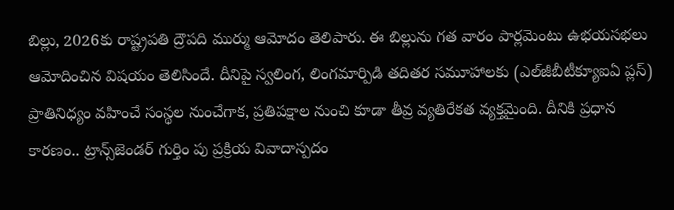బిల్లు, 2026కు రాష్ట్రపతి ద్రౌపది ముర్ము ఆమోదం తెలిపారు. ఈ బిల్లును గత వారం పార్లమెంటు ఉభయసభలు ఆమోదించిన విషయం తెలిసిందే. దీనిపై స్వలింగ, లింగమార్పిడి తదితర సమూహాలకు (ఎల్‌జీబీటీక్యూఐఏ ప్లస్‌) ప్రాతినిధ్యం వహించే సంస్థల నుంచేగాక, ప్రతిపక్షాల నుంచి కూడా తీవ్ర వ్యతిరేకత వ్యక్తమైంది. దీనికి ప్రధాన కారణం.. ట్రాన్స్‌జెండర్‌ గుర్తిం పు ప్రక్రియ వివాదాస్పదం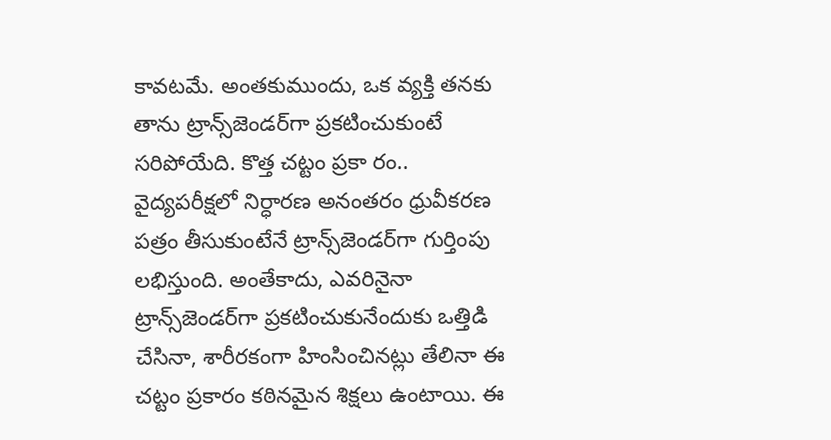కావటమే. అంతకుముందు, ఒక వ్యక్తి తనకు తాను ట్రాన్స్‌జెండర్‌గా ప్రకటించుకుంటే సరిపోయేది. కొత్త చట్టం ప్రకా రం.. వైద్యపరీక్షలో నిర్ధారణ అనంతరం ధ్రువీకరణ పత్రం తీసుకుంటేనే ట్రాన్స్‌జెండర్‌గా గుర్తింపు లభిస్తుంది. అంతేకాదు, ఎవరినైనా ట్రాన్స్‌జెండర్‌గా ప్రకటించుకునేందుకు ఒత్తిడి చేసినా, శారీరకంగా హింసించినట్లు తేలినా ఈ చట్టం ప్రకారం కఠినమైన శిక్షలు ఉంటాయి. ఈ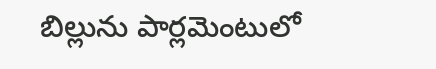బిల్లును పార్లమెంటులో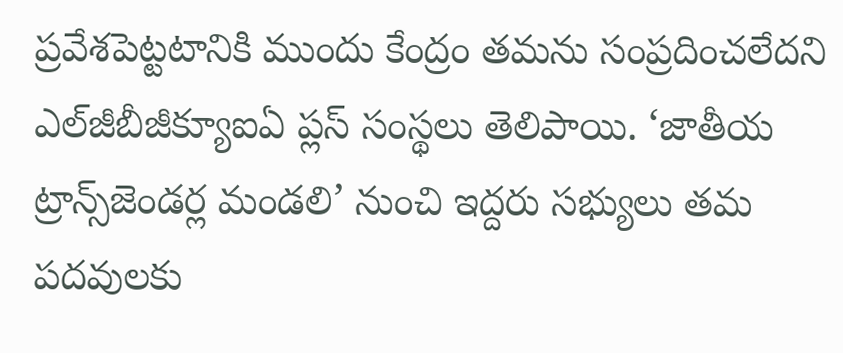ప్రవేశపెట్టటానికి ముందు కేంద్రం తమను సంప్రదించలేదని ఎల్‌జీబీజీక్యూఐఏ ప్లస్‌ సంస్థలు తెలిపాయి. ‘జాతీయ ట్రాన్స్‌జెండర్ల మండలి’ నుంచి ఇద్దరు సభ్యులు తమ పదవులకు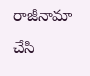రాజీనామా చేసి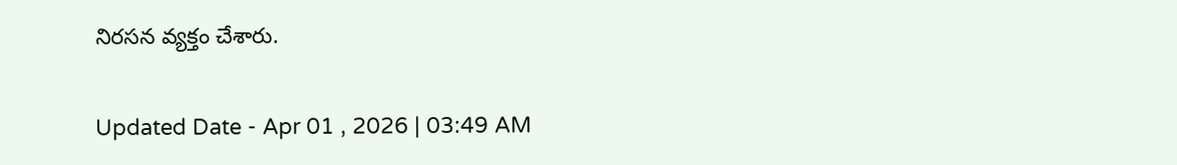నిరసన వ్యక్తం చేశారు.

Updated Date - Apr 01 , 2026 | 03:49 AM